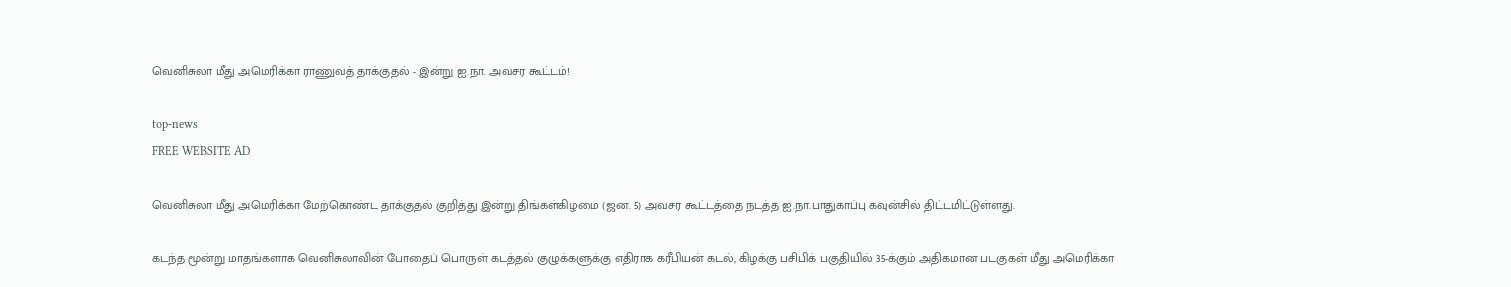வெனிசுலா மீது அமெரிக்கா ராணுவத் தாக்குதல் - இன்று ஐ.நா. அவசர கூட்டம்!

top-news
FREE WEBSITE AD

வெனிசுலா மீது அமெரிக்கா மேற்கொண்ட தாக்குதல் குறித்து இன்று திங்கள்கிழமை (ஜன. 5) அவசர கூட்டத்தை நடத்த ஐ.நா.பாதுகாப்பு கவுன்சில் திட்டமிட்டுள்ளது.

கடந்த மூன்று மாதங்களாக வெனிசுலாவின் போதைப் பொருள் கடத்தல் குழுக்களுக்கு எதிராக கரீபியன் கடல், கிழக்கு பசிபிக் பகுதியில் 35-க்கும் அதிகமான படகுகள் மீது அமெரிக்கா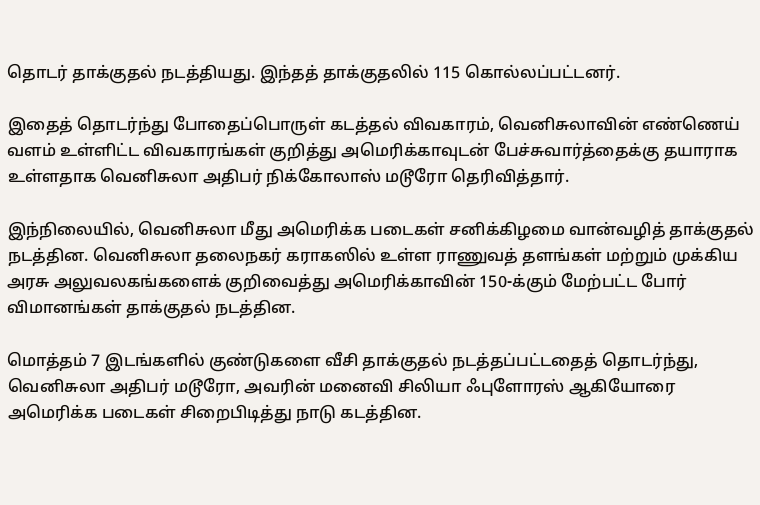தொடர் தாக்குதல் நடத்தியது. இந்தத் தாக்குதலில் 115 கொல்லப்பட்டனர்.

இதைத் தொடர்ந்து போதைப்பொருள் கடத்தல் விவகாரம், வெனிசுலாவின் எண்ணெய் வளம் உள்ளிட்ட விவகாரங்கள் குறித்து அமெரிக்காவுடன் பேச்சுவார்த்தைக்கு தயாராக உள்ளதாக வெனிசுலா அதிபர் நிக்கோலாஸ் மடூரோ தெரிவித்தார்.

இந்நிலையில், வெனிசுலா மீது அமெரிக்க படைகள் சனிக்கிழமை வான்வழித் தாக்குதல் நடத்தின. வெனிசுலா தலைநகர் கராகஸில் உள்ள ராணுவத் தளங்கள் மற்றும் முக்கிய அரசு அலுவலகங்களைக் குறிவைத்து அமெரிக்காவின் 150-க்கும் மேற்பட்ட போர் விமானங்கள் தாக்குதல் நடத்தின.

மொத்தம் 7 இடங்களில் குண்டுகளை வீசி தாக்குதல் நடத்தப்பட்டதைத் தொடர்ந்து, வெனிசுலா அதிபர் மடூரோ, அவரின் மனைவி சிலியா ஃபுளோரஸ் ஆகியோரை அமெரிக்க படைகள் சிறைபிடித்து நாடு கடத்தின.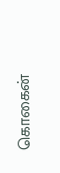கொகைன்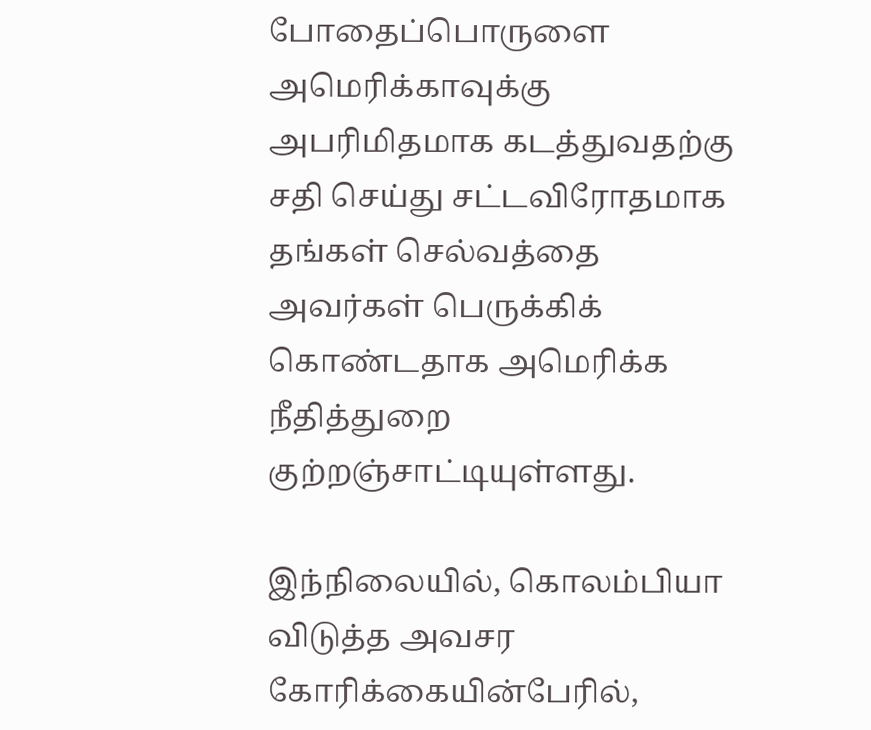போதைப்பொருளை அமெரிக்காவுக்கு அபரிமிதமாக கடத்துவதற்கு சதி செய்து சட்டவிரோதமாக தங்கள் செல்வத்தை அவர்கள் பெருக்கிக் கொண்டதாக அமெரிக்க நீதித்துறை குற்றஞ்சாட்டியுள்ளது.

இந்நிலையில், கொலம்பியா விடுத்த அவசர கோரிக்கையின்பேரில்,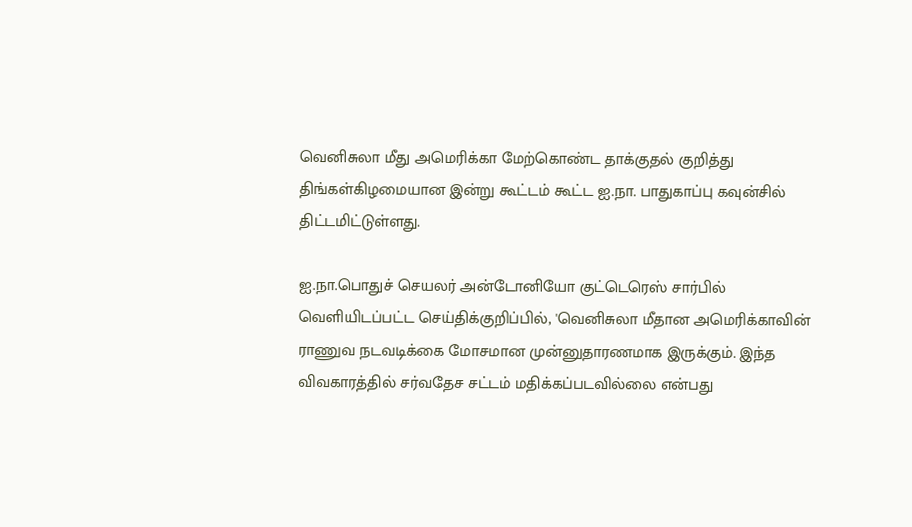வெனிசுலா மீது அமெரிக்கா மேற்கொண்ட தாக்குதல் குறித்து திங்கள்கிழமையான இன்று கூட்டம் கூட்ட ஐ.நா. பாதுகாப்பு கவுன்சில் திட்டமிட்டுள்ளது.

ஐ.நா.பொதுச் செயலர் அன்டோனியோ குட்டெரெஸ் சார்பில் வெளியிடப்பட்ட செய்திக்குறிப்பில், 'வெனிசுலா மீதான அமெரிக்காவின் ராணுவ நடவடிக்கை மோசமான முன்னுதாரணமாக இருக்கும். இந்த விவகாரத்தில் சர்வதேச சட்டம் மதிக்கப்படவில்லை என்பது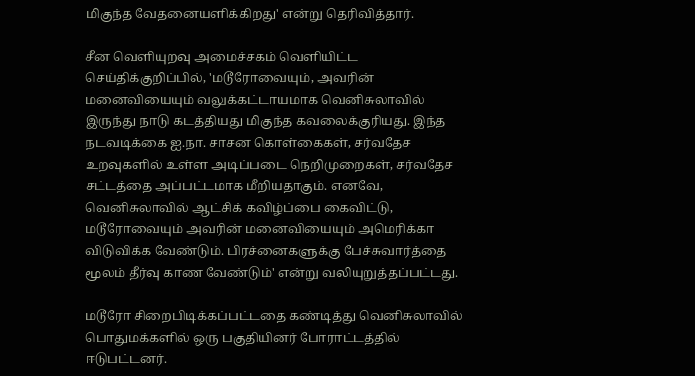மிகுந்த வேதனையளிக்கிறது' என்று தெரிவித்தார்.

சீன வெளியுறவு அமைச்சகம் வெளியிட்ட செய்திக்குறிப்பில், 'மடூரோவையும், அவரின் மனைவியையும் வலுக்கட்டாயமாக வெனிசுலாவில் இருந்து நாடு கடத்தியது மிகுந்த கவலைக்குரியது. இந்த நடவடிக்கை ஐ.நா. சாசன கொள்கைகள், சர்வதேச உறவுகளில் உள்ள அடிப்படை நெறிமுறைகள், சர்வதேச சட்டத்தை அப்பட்டமாக மீறியதாகும். எனவே, வெனிசுலாவில் ஆட்சிக் கவிழ்ப்பை கைவிட்டு, மடூரோவையும் அவரின் மனைவியையும் அமெரிக்கா விடுவிக்க வேண்டும். பிரச்னைகளுக்கு பேச்சுவார்த்தை மூலம் தீர்வு காண வேண்டும்' என்று வலியுறுத்தப்பட்டது.

மடூரோ சிறைபிடிக்கப்பட்டதை கண்டித்து வெனிசுலாவில் பொதுமக்களில் ஒரு பகுதியினர் போராட்டத்தில் ஈடுபட்டனர்.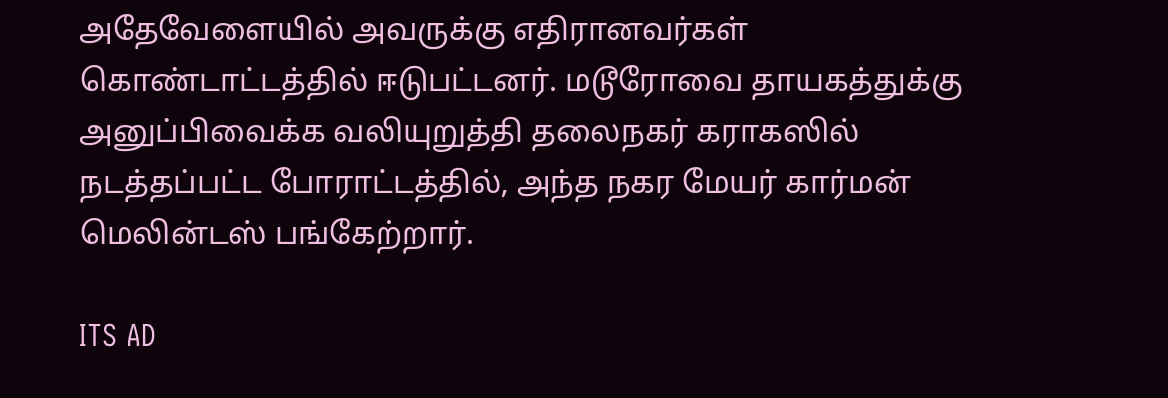அதேவேளையில் அவருக்கு எதிரானவர்கள் கொண்டாட்டத்தில் ஈடுபட்டனர். மடூரோவை தாயகத்துக்கு அனுப்பிவைக்க வலியுறுத்தி தலைநகர் கராகஸில் நடத்தப்பட்ட போராட்டத்தில், அந்த நகர மேயர் கார்மன் மெலின்டஸ் பங்கேற்றார்.

ITS AD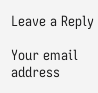Leave a Reply

Your email address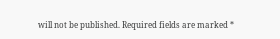will not be published. Required fields are marked *